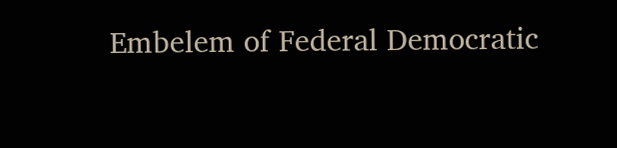Embelem of Federal Democratic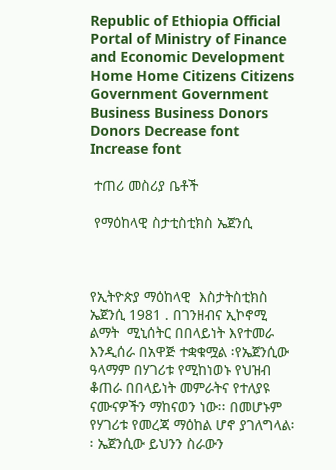Republic of Ethiopia Official Portal of Ministry of Finance and Economic Development
Home Home Citizens Citizens Government Government Business Business Donors Donors Decrease font Increase font

 ተጠሪ መስሪያ ቤቶች

 የማዕከላዊ ስታቲስቲክስ ኤጀንሲ



የኢትዮጵያ ማዕከላዊ  እስታትስቲክስ ኤጀንሲ 1981 . በገንዘብና ኢኮኖሚ ልማት  ሚኒሰትር በበላይነት እየተመራ እንዲሰራ በአዋጅ ተቋቁሟል ፡የኤጀንሲው ዓላማም በሃገሪቱ የሚከነወኑ የህዝብ ቆጠራ በበላይነት መምራትና የተለያዩ ናሙናዎችን ማከናወን ነው፡፡ በመሆኑም የሃገሪቱ የመረጃ ማዕከል ሆኖ ያገለግላል፡፡ ኤጀንሲው ይህንን ስራውን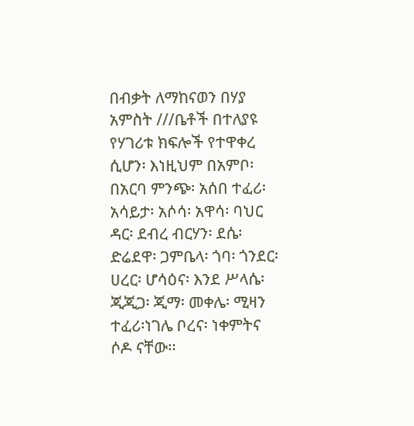በብቃት ለማከናወን በሃያ አምስት ///ቤቶች በተለያዩ የሃገሪቱ ክፍሎች የተዋቀረ ሲሆን፡ እነዚህም በአምቦ፡ በአርባ ምንጭ፡ አሰበ ተፈሪ፡ አሳይታ፡ አሶሳ፡ አዋሳ፡ ባህር ዳር፡ ደብረ ብርሃን፡ ደሴ፡ ድሬደዋ፡ ጋምቤላ፡ ጎባ፡ ጎንደር፡ ሀረር፡ ሆሳዕና፡ እንደ ሥላሴ፡ ጂጂጋ፡ ጂማ፡ መቀሌ፡ ሚዛን ተፈሪ፡ነገሌ ቦረና፡ ነቀምትና ሶዶ ናቸው፡፡